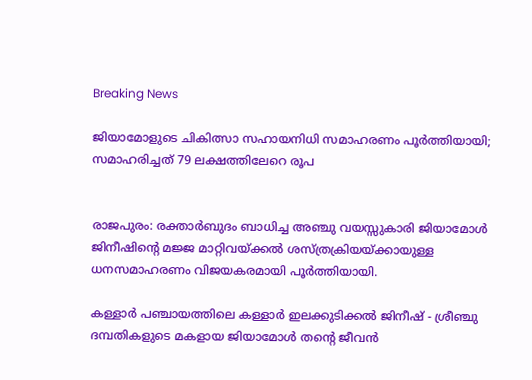Breaking News

ജിയാമോളുടെ ചികിത്സാ സഹായനിധി സമാഹരണം പൂർത്തിയായി; സമാഹരിച്ചത് 79 ലക്ഷത്തിലേറെ രൂപ


രാജപുരം: രക്താർബുദം ബാധിച്ച അഞ്ചു വയസ്സുകാരി ജിയാമോൾ ജിനീഷിന്റെ മജ്ജ മാറ്റിവയ്ക്കൽ ശസ്ത്രക്രിയയ്ക്കായുള്ള ധനസമാഹരണം വിജയകരമായി പൂർത്തിയായി.

കള്ളാർ പഞ്ചായത്തിലെ കള്ളാർ ഇലക്കുടിക്കൽ ജിനീഷ് - ശ്രീഞ്ചു ദമ്പതികളുടെ മകളായ ജിയാമോൾ തൻ്റെ ജീവൻ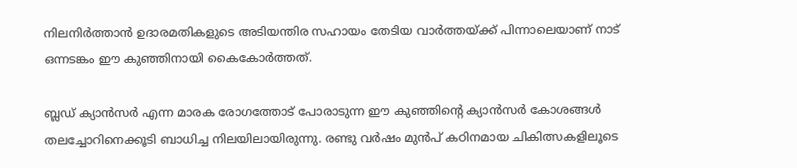നിലനിർത്താൻ ഉദാരമതികളുടെ അടിയന്തിര സഹായം തേടിയ വാർത്തയ്ക്ക് പിന്നാലെയാണ് നാട് ഒന്നടങ്കം ഈ കുഞ്ഞിനായി കൈകോർത്തത്.

ബ്ലഡ് ക്യാൻസർ എന്ന മാരക രോഗത്തോട് പോരാടുന്ന ഈ കുഞ്ഞിന്റെ ക്യാൻസർ കോശങ്ങൾ തലച്ചോറിനെക്കൂടി ബാധിച്ച നിലയിലായിരുന്നു. രണ്ടു വർഷം മുൻപ് കഠിനമായ ചികിത്സകളിലൂടെ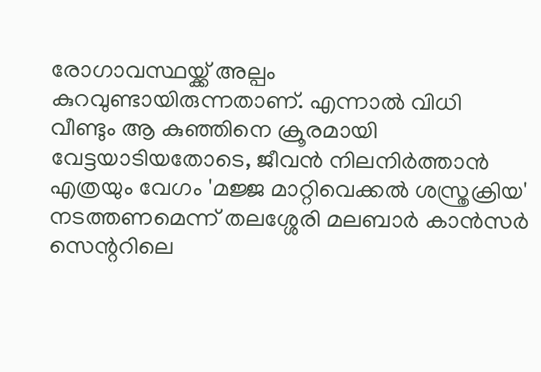രോഗാവസ്ഥയ്ക്ക് അല്പം കുറവുണ്ടായിരുന്നതാണ്. എന്നാൽ വിധി വീണ്ടും ആ കുഞ്ഞിനെ ക്രൂരമായി വേട്ടയാടിയതോടെ, ജീവൻ നിലനിർത്താൻ എത്രയും വേഗം 'മജ്ജ മാറ്റിവെക്കൽ ശസ്ത്രക്രിയ' നടത്തണമെന്ന് തലശ്ശേരി മലബാർ കാൻസർ സെന്ററിലെ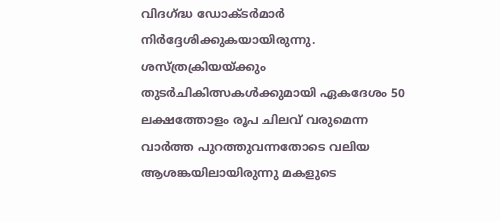വിദഗ്ദ്ധ ഡോക്ടർമാർ നിർദ്ദേശിക്കുകയായിരുന്നു. ശസ്ത്രക്രിയയ്ക്കും തുടർചികിത്സകൾക്കുമായി ഏകദേശം 50 ലക്ഷത്തോളം രൂപ ചിലവ് വരുമെന്ന വാർത്ത പുറത്തുവന്നതോടെ വലിയ ആശങ്കയിലായിരുന്നു മകളുടെ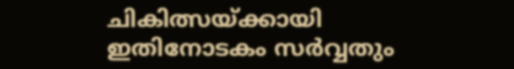ചികിത്സയ്ക്കായി ഇതിനോടകം സർവ്വതും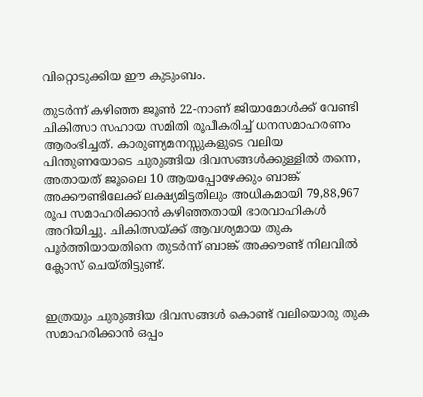വിറ്റൊടുക്കിയ ഈ കുടുംബം.

തുടർന്ന് കഴിഞ്ഞ ജൂൺ 22-നാണ് ജിയാമോൾക്ക് വേണ്ടി ചികിത്സാ സഹായ സമിതി രൂപീകരിച്ച് ധനസമാഹരണം ആരംഭിച്ചത്. കാരുണ്യമനസ്സുകളുടെ വലിയ പിന്തുണയോടെ ചുരുങ്ങിയ ദിവസങ്ങൾക്കുള്ളിൽ തന്നെ, അതായത് ജൂലൈ 10 ആയപ്പോഴേക്കും ബാങ്ക് അക്കൗണ്ടിലേക്ക് ലക്ഷ്യമിട്ടതിലും അധികമായി 79,88,967 രൂപ സമാഹരിക്കാൻ കഴിഞ്ഞതായി ഭാരവാഹികൾ അറിയിച്ചു. ചികിത്സയ്ക്ക് ആവശ്യമായ തുക പൂർത്തിയായതിനെ തുടർന്ന് ബാങ്ക് അക്കൗണ്ട് നിലവിൽ ക്ലോസ് ചെയ്തിട്ടുണ്ട്.


ഇത്രയും ചുരുങ്ങിയ ദിവസങ്ങൾ കൊണ്ട് വലിയൊരു തുക സമാഹരിക്കാൻ ഒപ്പം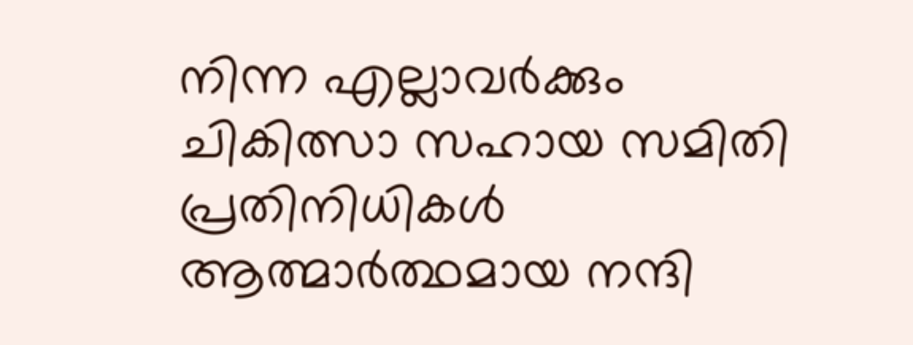നിന്ന എല്ലാവർക്കും ചികിത്സാ സഹായ സമിതി പ്രതിനിധികൾ ആത്മാർത്ഥമായ നന്ദി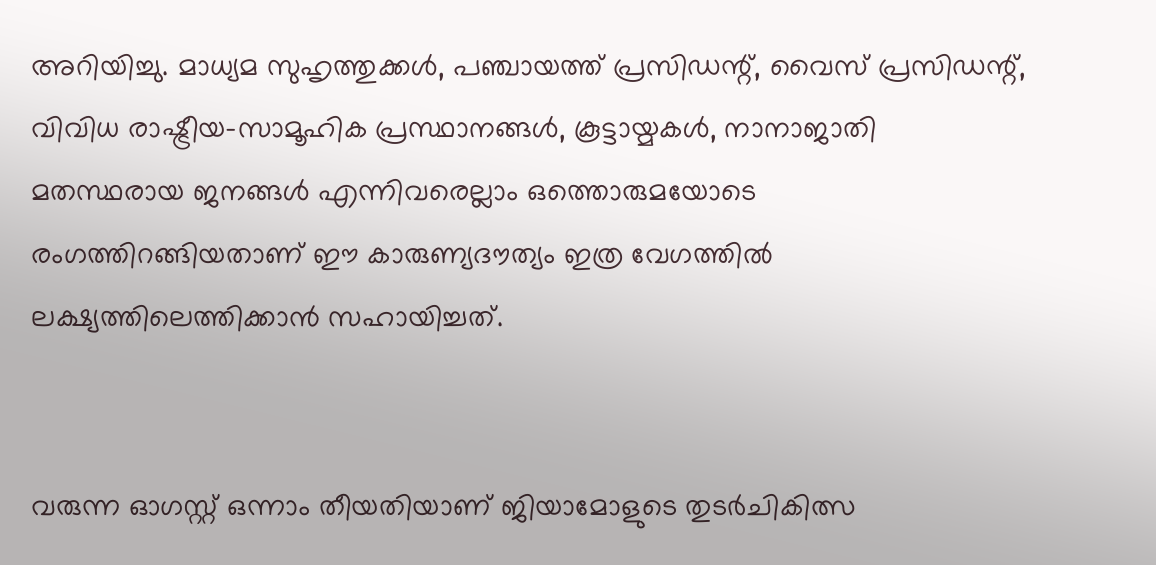അറിയിച്ചു. മാധ്യമ സുഹൃത്തുക്കൾ, പഞ്ചായത്ത് പ്രസിഡന്റ്, വൈസ് പ്രസിഡന്റ്, വിവിധ രാഷ്ട്രീയ-സാമൂഹിക പ്രസ്ഥാനങ്ങൾ, കൂട്ടായ്മകൾ, നാനാജാതി മതസ്ഥരായ ജനങ്ങൾ എന്നിവരെല്ലാം ഒത്തൊരുമയോടെ രംഗത്തിറങ്ങിയതാണ് ഈ കാരുണ്യദൗത്യം ഇത്ര വേഗത്തിൽ ലക്ഷ്യത്തിലെത്തിക്കാൻ സഹായിച്ചത്.


വരുന്ന ഓഗസ്റ്റ് ഒന്നാം തീയതിയാണ് ജിയാമോളുടെ തുടർചികിത്സ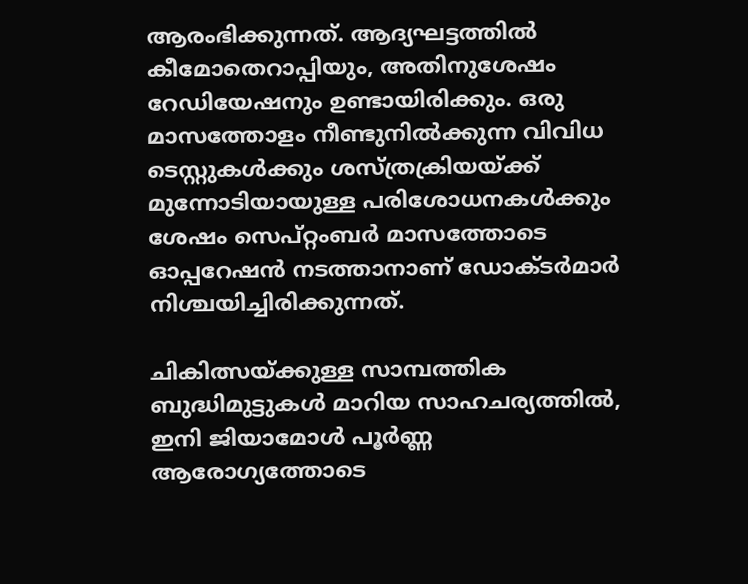ആരംഭിക്കുന്നത്. ആദ്യഘട്ടത്തിൽ കീമോതെറാപ്പിയും, അതിനുശേഷം റേഡിയേഷനും ഉണ്ടായിരിക്കും. ഒരു മാസത്തോളം നീണ്ടുനിൽക്കുന്ന വിവിധ ടെസ്റ്റുകൾക്കും ശസ്ത്രക്രിയയ്ക്ക് മുന്നോടിയായുള്ള പരിശോധനകൾക്കും ശേഷം സെപ്റ്റംബർ മാസത്തോടെ ഓപ്പറേഷൻ നടത്താനാണ് ഡോക്ടർമാർ നിശ്ചയിച്ചിരിക്കുന്നത്.

ചികിത്സയ്ക്കുള്ള സാമ്പത്തിക ബുദ്ധിമുട്ടുകൾ മാറിയ സാഹചര്യത്തിൽ, ഇനി ജിയാമോൾ പൂർണ്ണ ആരോഗ്യത്തോടെ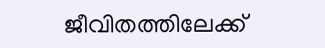ജീവിതത്തിലേക്ക്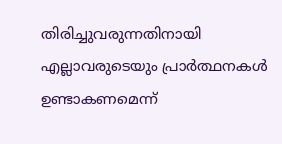തിരിച്ചുവരുന്നതിനായി എല്ലാവരുടെയും പ്രാർത്ഥനകൾ ഉണ്ടാകണമെന്ന്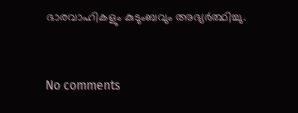ഭാരവാഹികളും കുടുംബവും അഭ്യർത്ഥിച്ചു.


No comments